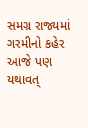સમગ્ર રાજ્યમાં ગરમીનો કહેર આજે પણ યથાવત્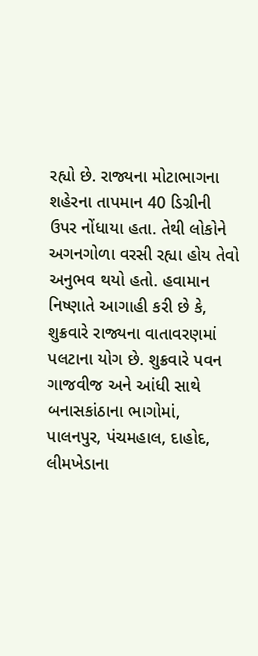રહ્યો છે. રાજ્યના મોટાભાગના શહેરના તાપમાન 40 ડિગ્રીની ઉપર નોંધાયા હતા. તેથી લોકોને અગનગોળા વરસી રહ્યા હોય તેવો અનુભવ થયો હતો. હવામાન નિષ્ણાતે આગાહી કરી છે કે, શુક્રવારે રાજ્યના વાતાવરણમાં પલટાના યોગ છે. શુક્રવારે પવન ગાજવીજ અને આંધી સાથે બનાસકાંઠાના ભાગોમાં, પાલનપુર, પંચમહાલ, દાહોદ, લીમખેડાના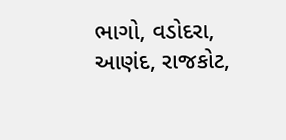ભાગો, વડોદરા, આણંદ, રાજકોટ,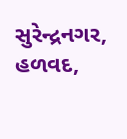સુરેન્દ્રનગર, હળવદ,